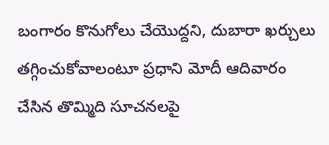బంగారం కొనుగోలు చేయొద్దని, దుబారా ఖర్చులు తగ్గించుకోవాలంటూ ప్రధాని మోదీ ఆదివారం చేసిన తొమ్మిది సూచనలపై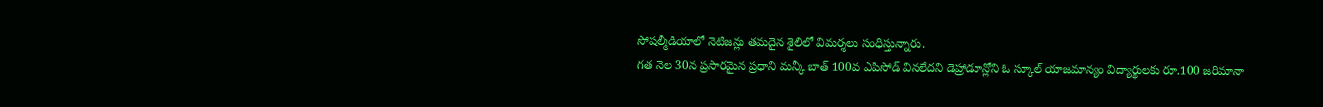సోషల్మీడియాలో నెటిజన్లు తమదైన శైలిలో విమర్శలు సంధిస్తున్నారు.
గత నెల 30న ప్రసారమైన ప్రధాని మన్కీ బాత్ 100వ ఎపిసోడ్ వినలేదని డెహ్రాడూన్లోని ఓ స్కూల్ యాజమాన్యం విద్యార్థులకు రూ.100 జరిమానా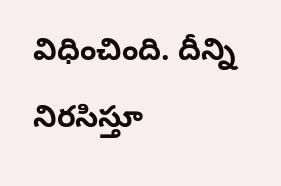విధించింది. దీన్ని నిరసిస్తూ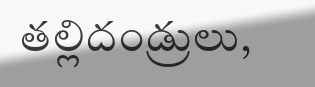తల్లిదండ్రులు,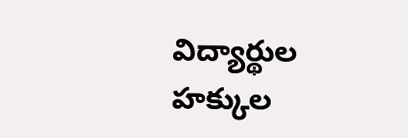విద్యార్థుల హక్కుల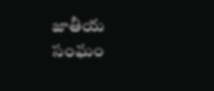జాతీయ సంఘం